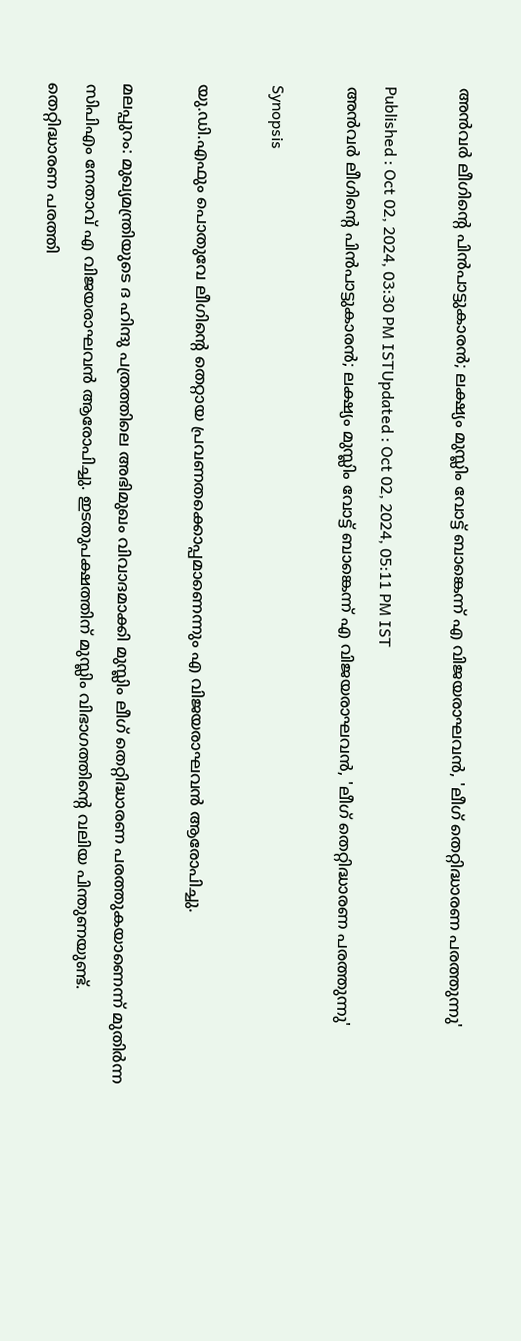അൻവർ ലീഗിന്‍റെ പിൻപാട്ടുകാരന്‍; ലക്ഷ്യം മുസ്ലിം വോട്ട് ബാങ്കെന്ന് എ വിജയരാഘവൻ, 'ലീഗ് തെറ്റിദ്ധാരണ പരത്തുന്നു'

Published : Oct 02, 2024, 03:30 PM ISTUpdated : Oct 02, 2024, 05:11 PM IST
അൻവർ ലീഗിന്‍റെ പിൻപാട്ടുകാരന്‍; ലക്ഷ്യം മുസ്ലിം വോട്ട് ബാങ്കെന്ന് എ വിജയരാഘവൻ, 'ലീഗ് തെറ്റിദ്ധാരണ പരത്തുന്നു'

Synopsis

യു.ഡി.എഫും പൊതുവേ ലീഗിന്‍റെ തെറ്റായ പ്രവണതക്കൊപ്പമാണെന്നും എ വിജയരാഘവൻ ആരോപിച്ചു.

മലപ്പുറം: മുഖ്യമന്ത്രിയുടെ ദ ഹിന്ദു പത്രത്തിലെ അഭിമുഖം വിവാദമാക്കി മുസ്ലിം ലീഗ് തെറ്റിദ്ധാരണ പരത്തുകയാണെന്ന് മുതിര്‍ന്ന സിപിഎം നേതാവ് എ വിജയരാഘവൻ ആരോപിച്ചു. ഇടതുപക്ഷത്തിന് മുസ്ലിം വിഭാഗത്തിന്‍റെ വലിയ പിന്തുണയുണ്ട്. തെറ്റിദ്ധാരണ പരത്തി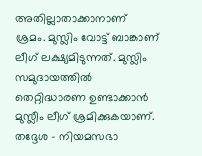അതില്ലാതാക്കാനാണ് ശ്രമം. മുസ്ലിം വോട്ട് ബാങ്കാണ് ലീഗ് ലക്ഷ്യമിടുന്നത്. മുസ്ലിം സമുദായത്തിൽ തെറ്റിദ്ധാരണ ഉണ്ടാക്കാൻ മുസ്ലീം ലീഗ് ശ്രമിക്കുകയാണ്. തദ്ദേശ - നിയമസഭാ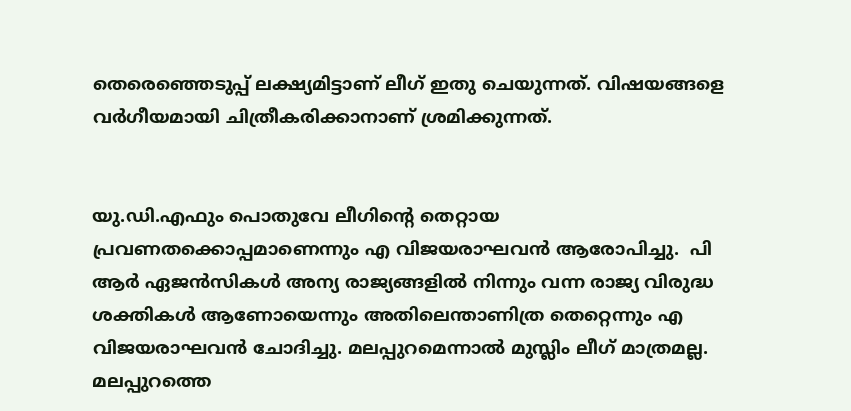തെരെഞ്ഞെടുപ്പ് ലക്ഷ്യമിട്ടാണ് ലീഗ് ഇതു ചെയുന്നത്. വിഷയങ്ങളെ വർഗീയമായി ചിത്രീകരിക്കാനാണ് ശ്രമിക്കുന്നത്.


യു.ഡി.എഫും പൊതുവേ ലീഗിന്‍റെ തെറ്റായ പ്രവണതക്കൊപ്പമാണെന്നും എ വിജയരാഘവൻ ആരോപിച്ചു.  പി ആർ ഏജൻസികൾ അന്യ രാജ്യങ്ങളിൽ നിന്നും വന്ന രാജ്യ വിരുദ്ധ ശക്തികൾ ആണോയെന്നും അതിലെന്താണിത്ര തെറ്റെന്നും എ വിജയരാഘവൻ ചോദിച്ചു. മലപ്പുറമെന്നാൽ മുസ്ലിം ലീഗ് മാത്രമല്ല. മലപ്പുറത്തെ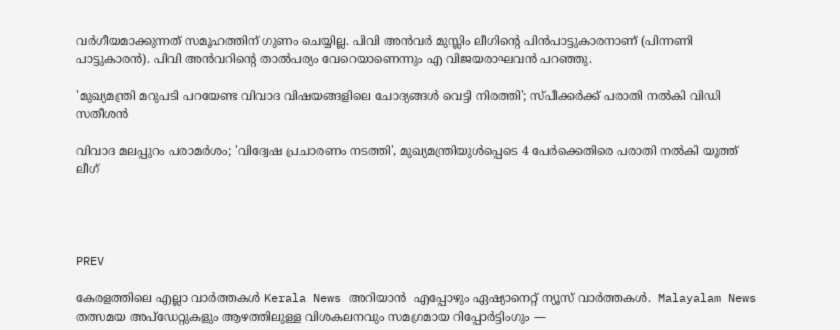വര്‍ഗീയമാക്കുന്നത് സമൂഹത്തിന് ഗുണം ചെയ്യില്ല. പിവി അൻവര്‍ മുസ്ലിം ലീഗിന്‍റെ പിൻപാട്ടുകാരനാണ് (പിന്നണി പാട്ടുകാരൻ). പിവി അൻവറിന്‍റെ താല്‍പര്യം വേറെയാണെന്നും എ വിജയരാഘവൻ പറഞ്ഞു.

'മുഖ്യമന്ത്രി മറുപടി പറയേണ്ട വിവാദ വിഷയങ്ങളിലെ ചോദ്യങ്ങൾ വെട്ടി നിരത്തി'; സ്പീക്കർക്ക് പരാതി നൽകി വിഡി സതീശൻ

വിവാദ മലപ്പുറം പരാമർശം; 'വിദ്വേഷ പ്രചാരണം നടത്തി', മുഖ്യമന്ത്രിയുൾപ്പെടെ 4 പേർക്കെതിരെ പരാതി നൽകി യൂത്ത് ലീഗ്




PREV

കേരളത്തിലെ എല്ലാ വാർത്തകൾ Kerala News അറിയാൻ  എപ്പോഴും ഏഷ്യാനെറ്റ് ന്യൂസ് വാർത്തകൾ.  Malayalam News   തത്സമയ അപ്‌ഡേറ്റുകളും ആഴത്തിലുള്ള വിശകലനവും സമഗ്രമായ റിപ്പോർട്ടിംഗും —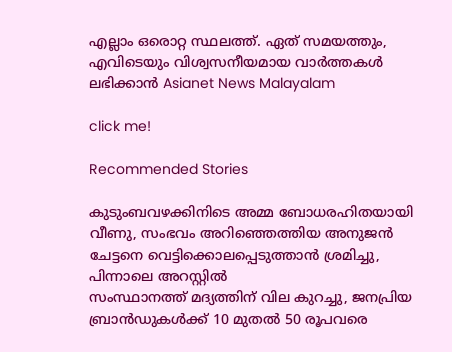എല്ലാം ഒരൊറ്റ സ്ഥലത്ത്. ഏത് സമയത്തും, എവിടെയും വിശ്വസനീയമായ വാർത്തകൾ ലഭിക്കാൻ Asianet News Malayalam

click me!

Recommended Stories

കുടുംബവഴക്കിനിടെ അമ്മ ബോധരഹിതയായി വീണു, സംഭവം അറിഞ്ഞെത്തിയ അനുജൻ ചേട്ടനെ വെട്ടിക്കൊലപ്പെടുത്താൻ ശ്രമിച്ചു, പിന്നാലെ അറസ്റ്റിൽ
സംസ്ഥാനത്ത് മദ്യത്തിന് വില കുറച്ചു, ജനപ്രിയ ബ്രാൻഡുകൾക്ക് 10 മുതൽ 50 രൂപവരെ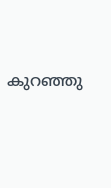കുറഞ്ഞു